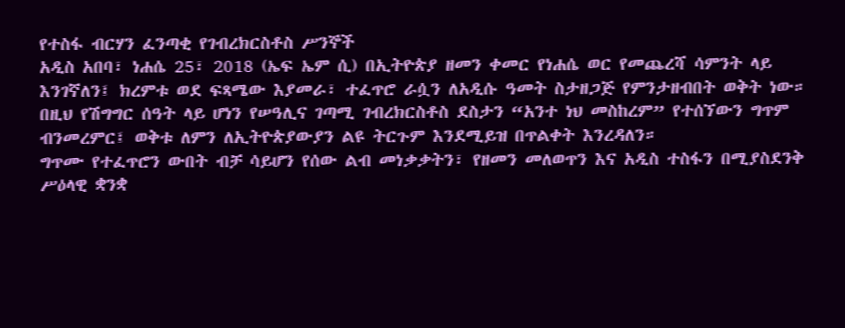የተስፋ ብርሃን ፈንጣቂ የገብረክርስቶስ ሥንኞች
አዲስ አበባ፣ ነሐሴ 25፣ 2018 (ኤፍ ኤም ሲ) በኢትዮጵያ ዘመን ቀመር የነሐሴ ወር የመጨረሻ ሳምንት ላይ እንገኛለን፤ ክረምቱ ወደ ፍጻሜው እያመራ፣ ተፈጥሮ ራሷን ለአዲሱ ዓመት ስታዘጋጅ የምንታዘብበት ወቅት ነው።
በዚህ የሽግግር ሰዓት ላይ ሆነን የሠዓሊና ገጣሚ ገብረክርስቶስ ደስታን “አንተ ነህ መስከረም” የተሰኘውን ግጥም ብንመረምር፤ ወቅቱ ለምን ለኢትዮጵያውያን ልዩ ትርጉም እንደሚይዝ በጥልቀት እንረዳለን።
ግጥሙ የተፈጥሮን ውበት ብቻ ሳይሆን የሰው ልብ መነቃቃትን፣ የዘመን መለወጥን እና አዲስ ተስፋን በሚያስደንቅ ሥዕላዊ ቋንቋ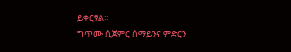ይቀርፃል።
ግጥሙ ሲጀምር ሰማይንና ምድርን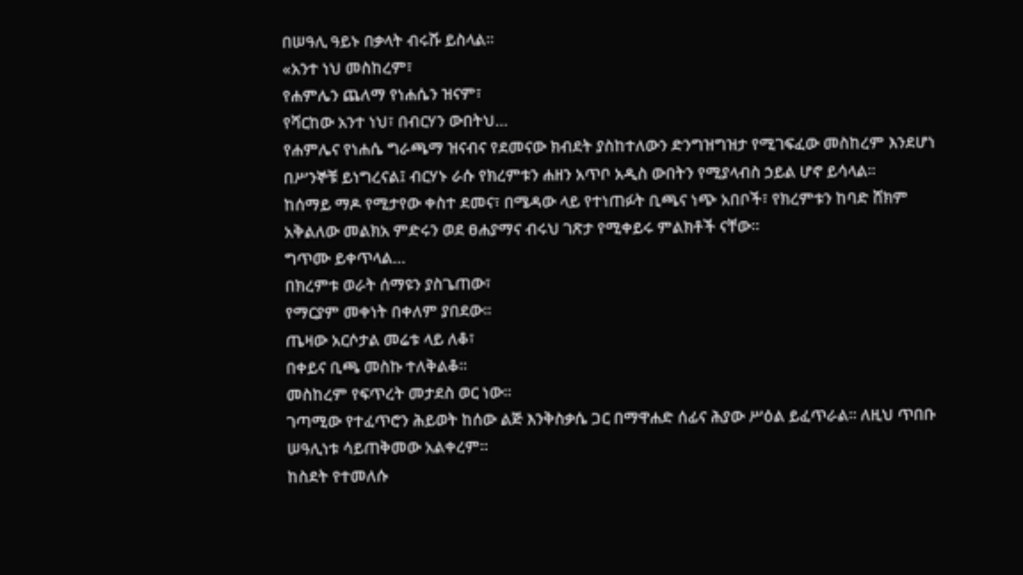በሠዓሊ ዓይኑ በቃላት ብሩሹ ይስላል።
«አንተ ነህ መስከረም፣
የሐምሌን ጨለማ የነሐሴን ዝናም፣
የሻርከው አንተ ነህ፣ በብርሃን ውበትህ…
የሐምሌና የነሐሴ ግራጫማ ዝናብና የደመናው ክብደት ያስከተለውን ድንግዝግዝታ የሚገፍፈው መስከረም እንደሆነ በሥንኞቹ ይነግረናል፤ ብርሃኑ ራሱ የክረምቱን ሐዘን አጥቦ አዲስ ውበትን የሚያላብስ ኃይል ሆኖ ይሳላል።
ከሰማይ ማዶ የሚታየው ቀስተ ደመና፣ በሜዳው ላይ የተነጠፉት ቢጫና ነጭ አበቦች፣ የክረምቱን ከባድ ሸክም አቅልለው መልክአ ምድሩን ወደ ፀሐያማና ብሩህ ገጽታ የሚቀይሩ ምልክቶች ናቸው።
ግጥሙ ይቀጥላል…
በክረምቱ ወራት ሰማዩን ያስጌጠው፣
የማርያም መቀነት በቀለም ያበደው፡፡
ጤዛው አርሶታል መሬቱ ላይ ለቆ፣
በቀይና ቢጫ መስኩ ተለቅልቆ፡፡
መስከረም የፍጥረት መታደስ ወር ነው።
ገጣሚው የተፈጥሮን ሕይወት ከሰው ልጅ እንቅስቃሴ ጋር በማዋሐድ ሰፊና ሕያው ሥዕል ይፈጥራል። ለዚህ ጥበቡ ሠዓሊነቱ ሳይጠቅመው አልቀረም።
ከስደት የተመለሱ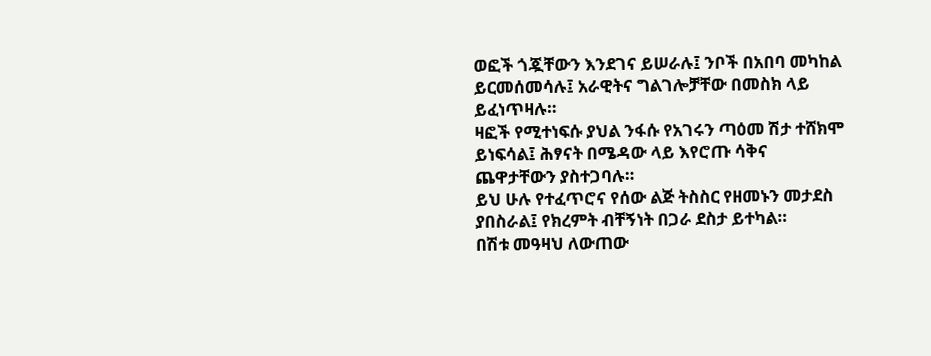ወፎች ጎጇቸውን እንደገና ይሠራሉ፤ ንቦች በአበባ መካከል ይርመሰመሳሉ፤ አራዊትና ግልገሎቻቸው በመስክ ላይ ይፈነጥዛሉ።
ዛፎች የሚተነፍሱ ያህል ንፋሱ የአገሩን ጣዕመ ሽታ ተሸክሞ ይነፍሳል፤ ሕፃናት በሜዳው ላይ እየሮጡ ሳቅና ጨዋታቸውን ያስተጋባሉ።
ይህ ሁሉ የተፈጥሮና የሰው ልጅ ትስስር የዘመኑን መታደስ ያበስራል፤ የክረምት ብቸኝነት በጋራ ደስታ ይተካል።
በሽቱ መዓዛህ ለውጠው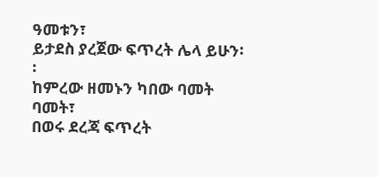ዓመቱን፣
ይታደስ ያረጀው ፍጥረት ሌላ ይሁን፡፡
ከምረው ዘመኑን ካበው ባመት ባመት፣
በወሩ ደረጃ ፍጥረት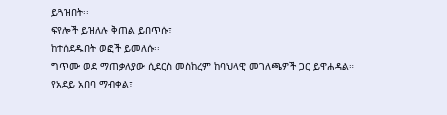ይጓዝበት፡፡
ፍየሎች ይዝለሉ ቅጠል ይበጥሱ፣
ከተሰደዱበት ወፎች ይመለሱ፡፡
ግጥሙ ወደ ማጠቃለያው ሲደርስ መስከረም ከባህላዊ መገለጫዎች ጋር ይዋሐዳል።
የአደይ አበባ ማብቀል፣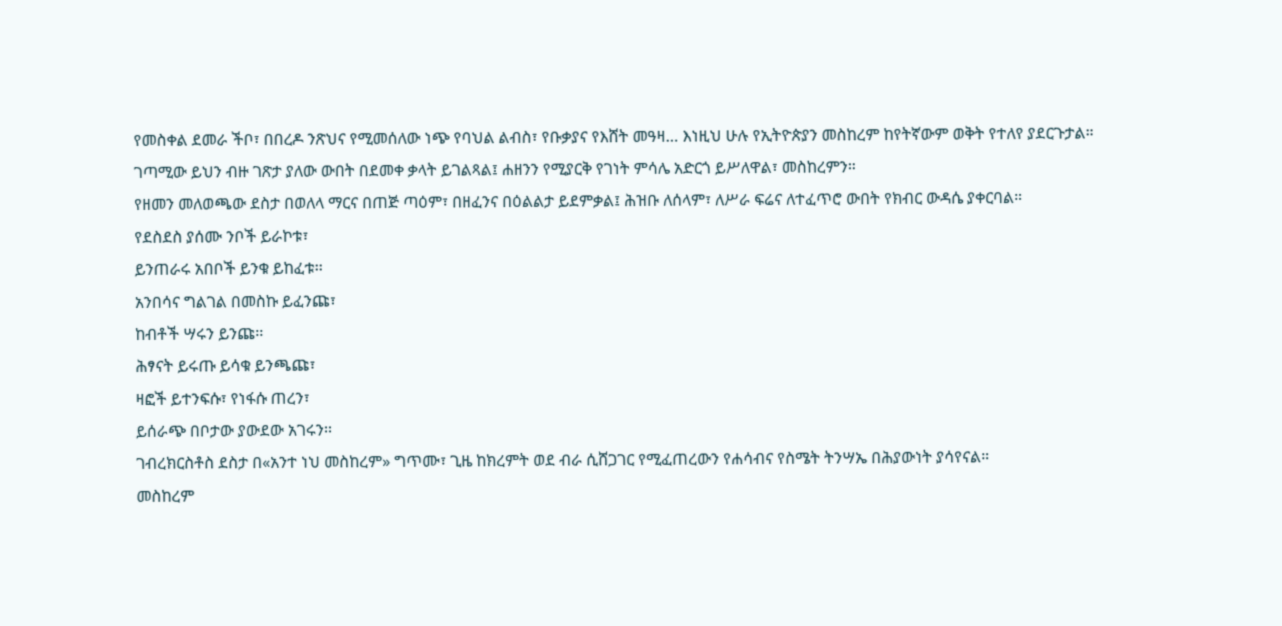የመስቀል ደመራ ችቦ፣ በበረዶ ንጽህና የሚመሰለው ነጭ የባህል ልብስ፣ የቡቃያና የእሸት መዓዛ… እነዚህ ሁሉ የኢትዮጵያን መስከረም ከየትኛውም ወቅት የተለየ ያደርጉታል።
ገጣሚው ይህን ብዙ ገጽታ ያለው ውበት በደመቀ ቃላት ይገልጻል፤ ሐዘንን የሚያርቅ የገነት ምሳሌ አድርጎ ይሥለዋል፣ መስከረምን።
የዘመን መለወጫው ደስታ በወለላ ማርና በጠጅ ጣዕም፣ በዘፈንና በዕልልታ ይደምቃል፤ ሕዝቡ ለሰላም፣ ለሥራ ፍሬና ለተፈጥሮ ውበት የክብር ውዳሴ ያቀርባል።
የደስደስ ያሰሙ ንቦች ይራኮቱ፣
ይንጠራሩ አበቦች ይንቁ ይከፈቱ፡፡
አንበሳና ግልገል በመስኩ ይፈንጩ፣
ከብቶች ሣሩን ይንጩ፡፡
ሕፃናት ይሩጡ ይሳቁ ይንጫጩ፣
ዛፎች ይተንፍሱ፣ የነፋሱ ጠረን፣
ይሰራጭ በቦታው ያውደው አገሩን፡፡
ገብረክርስቶስ ደስታ በ«አንተ ነህ መስከረም» ግጥሙ፣ ጊዜ ከክረምት ወደ ብራ ሲሸጋገር የሚፈጠረውን የሐሳብና የስሜት ትንሣኤ በሕያውነት ያሳየናል።
መስከረም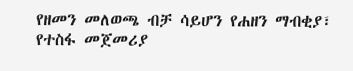የዘመን መለወጫ ብቻ ሳይሆን የሐዘን ማብቂያ፣ የተስፋ መጀመሪያ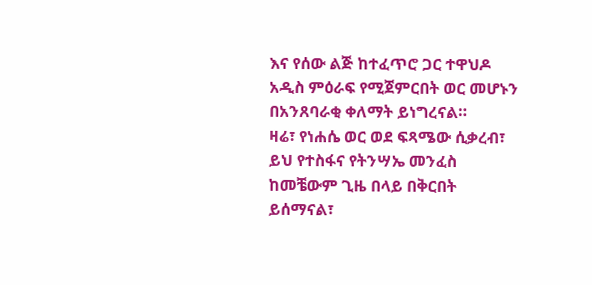እና የሰው ልጅ ከተፈጥሮ ጋር ተዋህዶ አዲስ ምዕራፍ የሚጀምርበት ወር መሆኑን በአንጸባራቂ ቀለማት ይነግረናል።
ዛሬ፣ የነሐሴ ወር ወደ ፍጻሜው ሲቃረብ፣ ይህ የተስፋና የትንሣኤ መንፈስ ከመቼውም ጊዜ በላይ በቅርበት ይሰማናል፣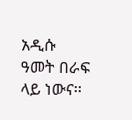አዲሱ ዓመት በራፍ ላይ ነውና፡፡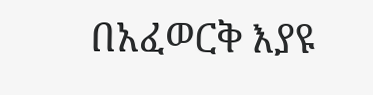በአፈወርቅ እያዩ